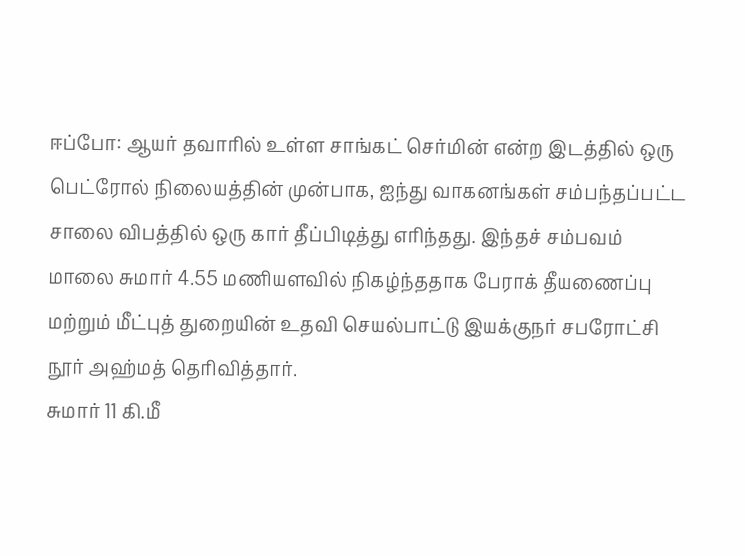ஈப்போ: ஆயர் தவாரில் உள்ள சாங்கட் செர்மின் என்ற இடத்தில் ஒரு பெட்ரோல் நிலையத்தின் முன்பாக, ஐந்து வாகனங்கள் சம்பந்தப்பட்ட சாலை விபத்தில் ஒரு கார் தீப்பிடித்து எரிந்தது. இந்தச் சம்பவம் மாலை சுமார் 4.55 மணியளவில் நிகழ்ந்ததாக பேராக் தீயணைப்பு மற்றும் மீட்புத் துறையின் உதவி செயல்பாட்டு இயக்குநர் சபரோட்சி நூர் அஹ்மத் தெரிவித்தார்.
சுமார் 11 கி.மீ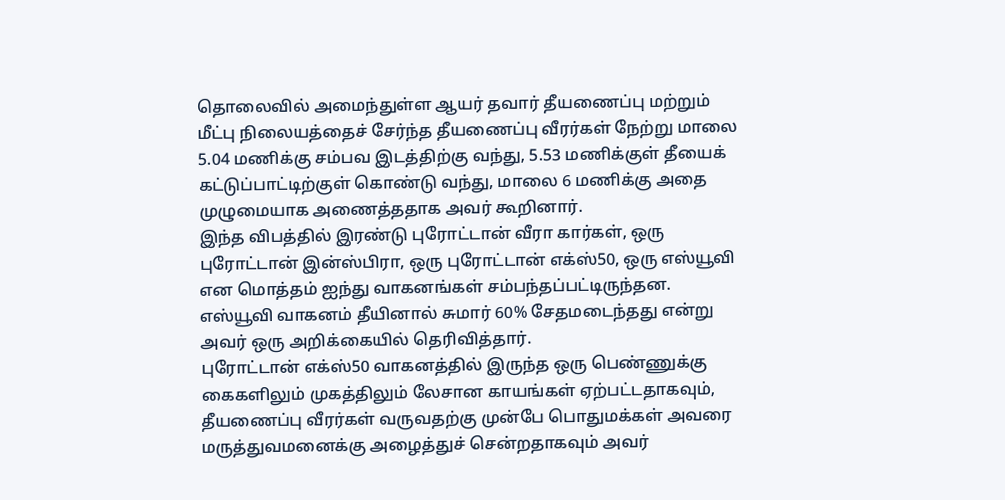தொலைவில் அமைந்துள்ள ஆயர் தவார் தீயணைப்பு மற்றும் மீட்பு நிலையத்தைச் சேர்ந்த தீயணைப்பு வீரர்கள் நேற்று மாலை 5.04 மணிக்கு சம்பவ இடத்திற்கு வந்து, 5.53 மணிக்குள் தீயைக் கட்டுப்பாட்டிற்குள் கொண்டு வந்து, மாலை 6 மணிக்கு அதை முழுமையாக அணைத்ததாக அவர் கூறினார்.
இந்த விபத்தில் இரண்டு புரோட்டான் வீரா கார்கள், ஒரு புரோட்டான் இன்ஸ்பிரா, ஒரு புரோட்டான் எக்ஸ்50, ஒரு எஸ்யூவி என மொத்தம் ஐந்து வாகனங்கள் சம்பந்தப்பட்டிருந்தன. எஸ்யூவி வாகனம் தீயினால் சுமார் 60% சேதமடைந்தது என்று அவர் ஒரு அறிக்கையில் தெரிவித்தார்.
புரோட்டான் எக்ஸ்50 வாகனத்தில் இருந்த ஒரு பெண்ணுக்கு கைகளிலும் முகத்திலும் லேசான காயங்கள் ஏற்பட்டதாகவும், தீயணைப்பு வீரர்கள் வருவதற்கு முன்பே பொதுமக்கள் அவரை மருத்துவமனைக்கு அழைத்துச் சென்றதாகவும் அவர்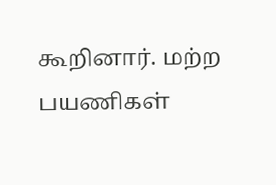கூறினார். மற்ற பயணிகள்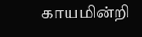காயமின்றி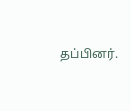தப்பினர்.